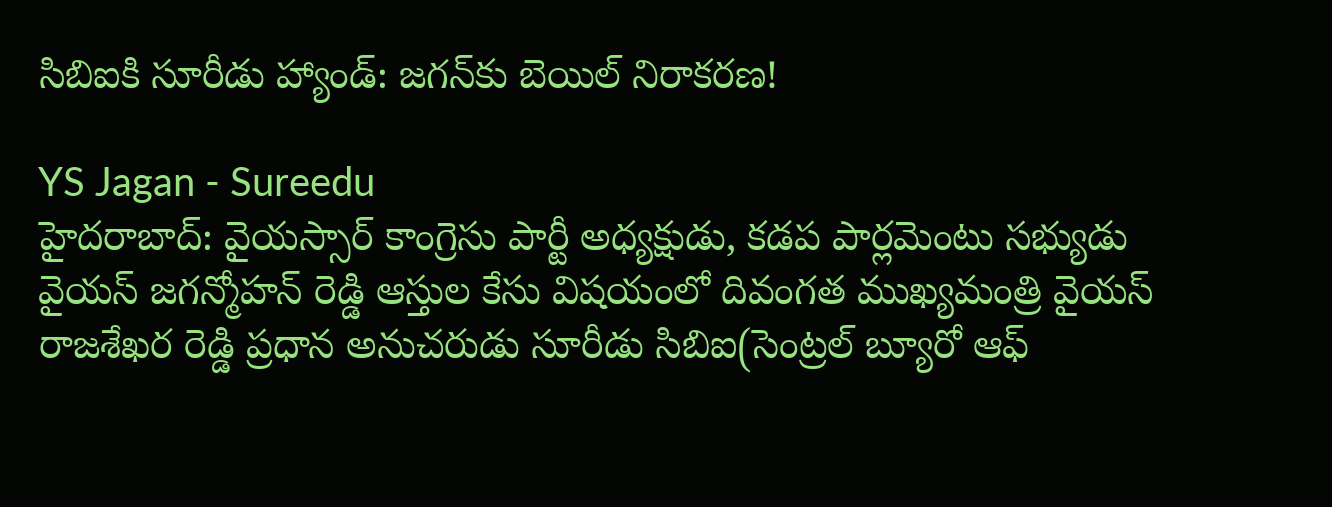సిబిఐకి సూరీడు హ్యాండ్: జగన్‌కు బెయిల్ నిరాకరణ!

YS Jagan - Sureedu
హైదరాబాద్: వైయస్సార్ కాంగ్రెసు పార్టీ అధ్యక్షుడు, కడప పార్లమెంటు సభ్యుడు వైయస్ జగన్మోహన్ రెడ్డి ఆస్తుల కేసు విషయంలో దివంగత ముఖ్యమంత్రి వైయస్ రాజశేఖర రెడ్డి ప్రధాన అనుచరుడు సూరీడు సిబిఐ(సెంట్రల్ బ్యూరో ఆఫ్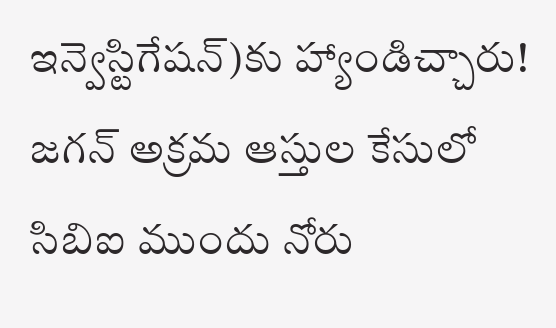ఇన్వెస్టిగేషన్)కు హ్యాండిచ్చారు! జగన్ అక్రమ ఆస్తుల కేసులో సిబిఐ ముందు నోరు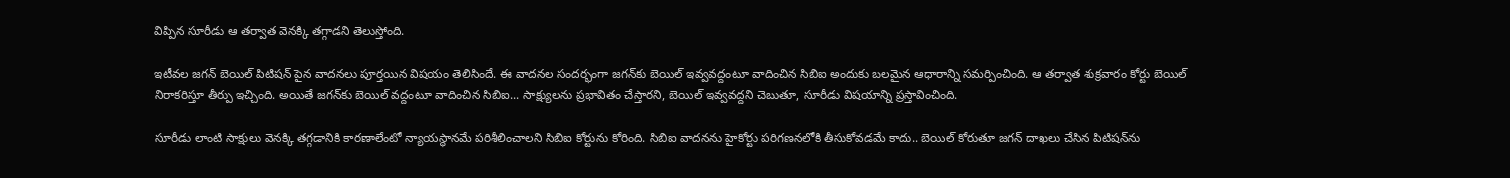విప్పిన సూరీడు ఆ తర్వాత వెనక్కి తగ్గాడని తెలుస్తోంది.

ఇటీవల జగన్ బెయిల్ పిటిషన్ పైన వాదనలు పూర్తయిన విషయం తెలిసిందే. ఈ వాదనల సందర్భంగా జగన్‌కు బెయిల్ ఇవ్వవద్దంటూ వాదించిన సిబిఐ అందుకు బలమైన ఆధారాన్ని సమర్పించింది. ఆ తర్వాత శుక్రవారం కోర్టు బెయిల్ నిరాకరిస్తూ తీర్పు ఇచ్చింది. అయితే జగన్‌కు బెయిల్ వద్దంటూ వాదించిన సిబిఐ... సాక్ష్యులను ప్రభావితం చేస్తారని, బెయిల్ ఇవ్వవద్దని చెబుతూ, సూరీడు విషయాన్ని ప్రస్తావించింది.

సూరీడు లాంటి సాక్షులు వెనక్కి తగ్గడానికి కారణాలేంటో న్యాయస్థానమే పరిశీలించాలని సిబిఐ కోర్టును కోరింది. సిబిఐ వాదనను హైకోర్టు పరిగణనలోకి తీసుకోవడమే కాదు.. బెయిల్ కోరుతూ జగన్ దాఖలు చేసిన పిటిషన్‌ను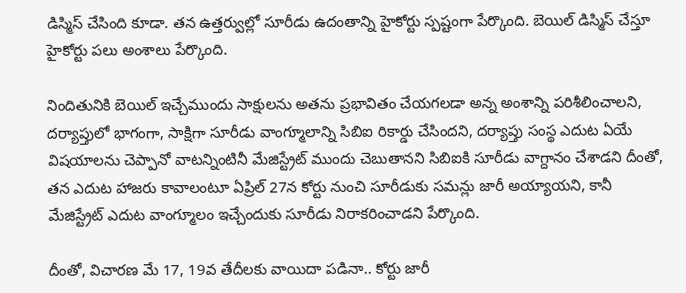డిస్మిస్ చేసింది కూడా. తన ఉత్తర్వుల్లో సూరీడు ఉదంతాన్ని హైకోర్టు స్పష్టంగా పేర్కొంది. బెయిల్ డిస్మిస్ చేస్తూ హైకోర్టు పలు అంశాలు పేర్కొంది.

నిందితునికి బెయిల్ ఇచ్చేముందు సాక్షులను అతను ప్రభావితం చేయగలడా అన్న అంశాన్ని పరిశీలించాలని, దర్యాప్తులో భాగంగా, సాక్షిగా సూరీడు వాంగ్మూలాన్ని సిబిఐ రికార్డు చేసిందని, దర్యాప్తు సంస్థ ఎదుట ఏయే విషయాలను చెప్పానో వాటన్నింటినీ మేజిస్ట్రేట్ ముందు చెబుతానని సిబిఐకి సూరీడు వాగ్దానం చేశాడని దీంతో, తన ఎదుట హాజరు కావాలంటూ ఏప్రిల్ 27న కోర్టు నుంచి సూరీడుకు సమన్లు జారీ అయ్యాయని, కానీ మేజిస్ట్రేట్ ఎదుట వాంగ్మూలం ఇచ్చేందుకు సూరీడు నిరాకరించాడని పేర్కొంది.

దీంతో, విచారణ మే 17, 19వ తేదీలకు వాయిదా పడినా.. కోర్టు జారీ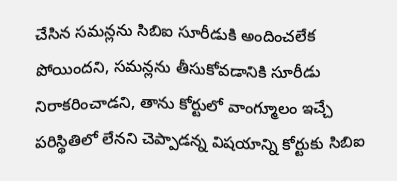చేసిన సమన్లను సిబిఐ సూరీడుకి అందించలేక పోయిందని, సమన్లను తీసుకోవడానికి సూరీడు నిరాకరించాడని, తాను కోర్టులో వాంగ్మూలం ఇచ్చే పరిస్థితిలో లేనని చెప్పాడన్న విషయాన్ని కోర్టుకు సిబిఐ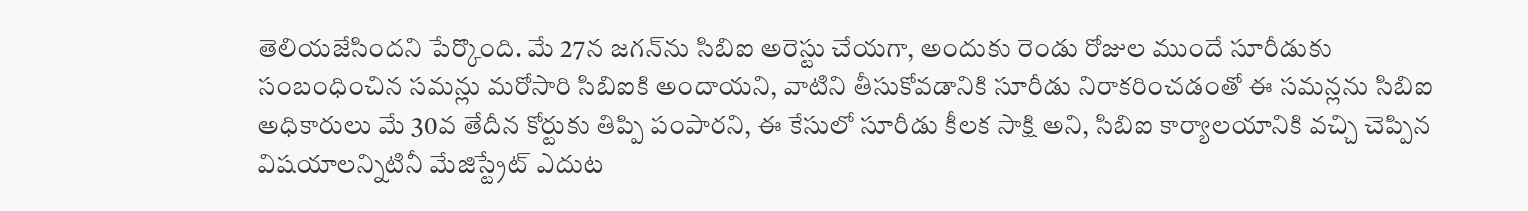తెలియజేసిందని పేర్కొంది. మే 27న జగన్‌ను సిబిఐ అరెస్టు చేయగా, అందుకు రెండు రోజుల ముందే సూరీడుకు సంబంధించిన సమన్లు మరోసారి సిబిఐకి అందాయని, వాటిని తీసుకోవడానికి సూరీడు నిరాకరించడంతో ఈ సమన్లను సిబిఐ అధికారులు మే 30వ తేదీన కోర్టుకు తిప్పి పంపారని, ఈ కేసులో సూరీడు కీలక సాక్షి అని, సిబిఐ కార్యాలయానికి వచ్చి చెప్పిన విషయాలన్నిటినీ మేజిస్ట్రేట్ ఎదుట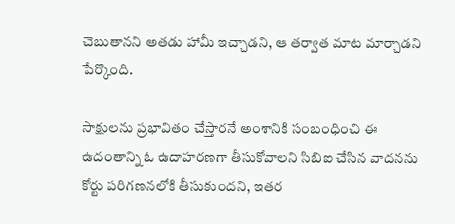చెబుతానని అతడు హామీ ఇచ్చాడని, ఆ తర్వాత మాట మార్చాడని పేర్కొంది.

సాక్షులను ప్రభావితం చేస్తారనే అంశానికి సంబంధించి ఈ ఉదంతాన్ని ఓ ఉదాహరణగా తీసుకోవాలని సిబిఐ చేసిన వాదనను కోర్టు పరిగణనలోకి తీసుకుందని, ఇతర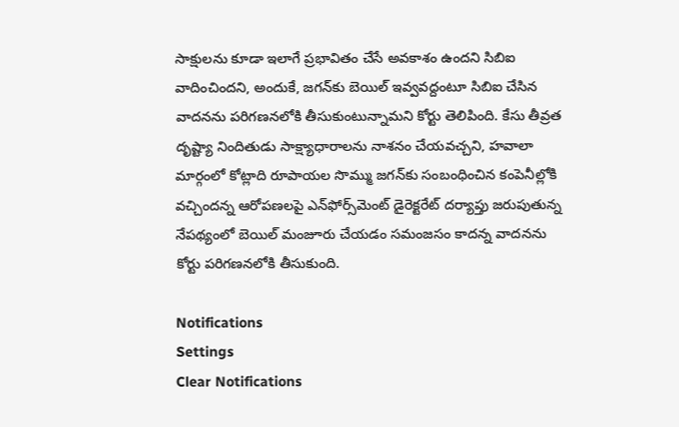సాక్షులను కూడా ఇలాగే ప్రభావితం చేసే అవకాశం ఉందని సిబిఐ వాదించిందని, అందుకే, జగన్‌కు బెయిల్ ఇవ్వవద్దంటూ సిబిఐ చేసిన వాదనను పరిగణనలోకి తీసుకుంటున్నామని కోర్టు తెలిపింది. కేసు తీవ్రత దృష్ట్యా నిందితుడు సాక్ష్యాధారాలను నాశనం చేయవచ్చని, హవాలా మార్గంలో కోట్లాది రూపాయల సొమ్ము జగన్‌కు సంబంధించిన కంపెనీల్లోకి వచ్చిందన్న ఆరోపణలపై ఎన్‌ఫోర్స్‌మెంట్ డైరెక్టరేట్ దర్యాప్తు జరుపుతున్న నేపథ్యంలో బెయిల్ మంజూరు చేయడం సమంజసం కాదన్న వాదనను కోర్టు పరిగణనలోకి తీసుకుంది.

Notifications
Settings
Clear Notifications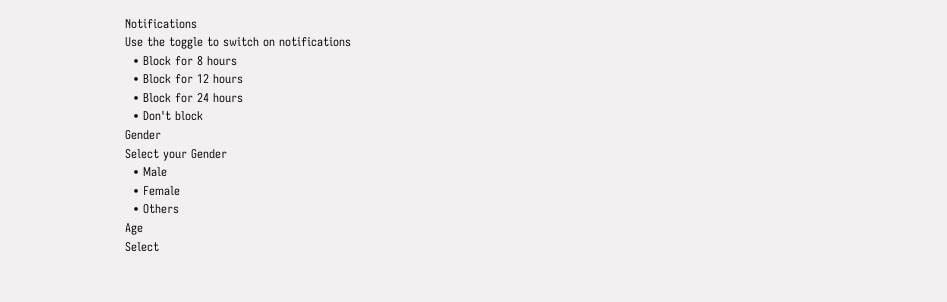Notifications
Use the toggle to switch on notifications
  • Block for 8 hours
  • Block for 12 hours
  • Block for 24 hours
  • Don't block
Gender
Select your Gender
  • Male
  • Female
  • Others
Age
Select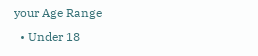your Age Range
  • Under 18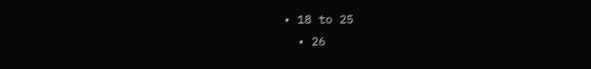• 18 to 25
  • 26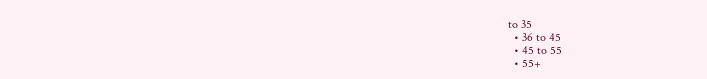to 35
  • 36 to 45
  • 45 to 55
  • 55+